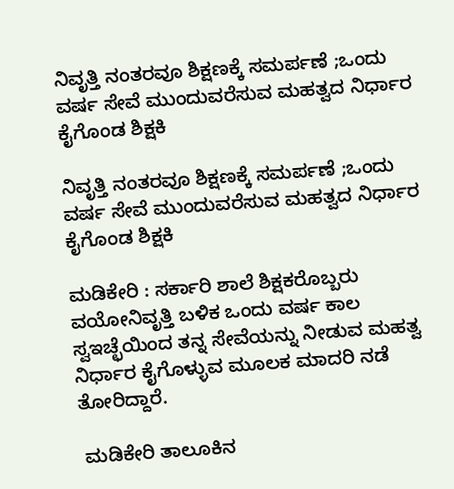ನಿವೃತ್ತಿ ನಂತರವೂ ಶಿಕ್ಷಣಕ್ಕೆ ಸಮರ್ಪಣೆ ;ಒಂದು ವರ್ಷ ಸೇವೆ ಮುಂದುವರೆಸುವ ಮಹತ್ವದ ನಿರ್ಧಾರ ಕೈಗೊಂಡ ಶಿಕ್ಷಕಿ

ನಿವೃತ್ತಿ ನಂತರವೂ ಶಿಕ್ಷಣಕ್ಕೆ ಸಮರ್ಪಣೆ ;ಒಂದು ವರ್ಷ ಸೇವೆ ಮುಂದುವರೆಸುವ ಮಹತ್ವದ ನಿರ್ಧಾರ ಕೈಗೊಂಡ ಶಿಕ್ಷಕಿ

ಮಡಿಕೇರಿ : ಸರ್ಕಾರಿ ಶಾಲೆ ಶಿಕ್ಷಕರೊಬ್ಬರು ವಯೋನಿವೃತ್ತಿ ಬಳಿಕ ಒಂದು ವರ್ಷ ಕಾಲ ಸ್ವಇಚ್ಛೆಯಿಂದ ತನ್ನ ಸೇವೆಯನ್ನು ನೀಡುವ ಮಹತ್ವ ನಿರ್ಧಾರ ಕೈಗೊಳ್ಳುವ ಮೂಲಕ ಮಾದರಿ ನಡೆ ತೋರಿದ್ದಾರೆ.

 ಮಡಿಕೇರಿ ತಾಲೂಕಿನ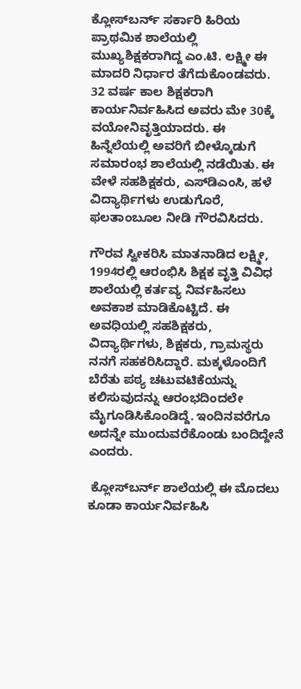ಕ್ಲೋಸ್‌ಬರ್ನ್ ಸರ್ಕಾರಿ ಹಿರಿಯ ಪ್ರಾಥಮಿಕ ಶಾಲೆಯಲ್ಲಿ ಮುಖ್ಯಶಿಕ್ಷಕರಾಗಿದ್ದ ಎಂ.ಟಿ. ಲಕ್ಷ್ಮೀ ಈ ಮಾದರಿ ನಿರ್ಧಾರ ತೆಗೆದುಕೊಂಡವರು. 32 ವರ್ಷ ಕಾಲ ಶಿಕ್ಷಕರಾಗಿ ಕಾರ್ಯನಿರ್ವಹಿಸಿದ ಅವರು ಮೇ 30ಕ್ಕೆ ವಯೋನಿವೃತ್ತಿಯಾದರು. ಈ ಹಿನ್ನೆಲೆಯಲ್ಲಿ ಅವರಿಗೆ ಬೀಳ್ಕೊಡುಗೆ ಸಮಾರಂಭ ಶಾಲೆಯಲ್ಲಿ ನಡೆಯಿತು. ಈ ವೇಳೆ ಸಹಶಿಕ್ಷಕರು, ಎಸ್‌ಡಿಎಂಸಿ, ಹಳೆ ವಿದ್ಯಾರ್ಥಿಗಳು ಉಡುಗೊರೆ, ಫಲತಾಂಬೂಲ ನೀಡಿ ಗೌರವಿಸಿದರು.

ಗೌರವ ಸ್ವೀಕರಿಸಿ ಮಾತನಾಡಿದ ಲಕ್ಷ್ಮೀ, 1994ರಲ್ಲಿ ಆರಂಭಿಸಿ ಶಿಕ್ಷಕ ವೃತ್ತಿ ವಿವಿಧ ಶಾಲೆಯಲ್ಲಿ ಕರ್ತವ್ಯ ನಿರ್ವಹಿಸಲು ಅವಕಾಶ ಮಾಡಿಕೊಟ್ಟಿದೆ. ಈ ಅವಧಿಯಲ್ಲಿ ಸಹಶಿಕ್ಷಕರು, ವಿದ್ಯಾರ್ಥಿಗಳು, ಶಿಕ್ಷಕರು, ಗ್ರಾಮಸ್ಥರು ನನಗೆ ಸಹಕರಿಸಿದ್ದಾರೆ. ಮಕ್ಕಳೊಂದಿಗೆ ಬೆರೆತು ಪಠ್ಯ ಚಟುವಟಿಕೆಯನ್ನು ಕಲಿಸುವುದನ್ನು ಆರಂಭದಿಂದಲೇ ಮೈಗೂಡಿಸಿಕೊಂಡಿದ್ದೆ. ಇಂದಿನವರೆಗೂ ಅದನ್ನೇ ಮುಂದುವರೆಕೊಂಡು ಬಂದಿದ್ದೇನೆ ಎಂದರು.

 ಕ್ಲೋಸ್‌ಬರ್ನ್ ಶಾಲೆಯಲ್ಲಿ ಈ ಮೊದಲು ಕೂಡಾ ಕಾರ್ಯನಿರ್ವಹಿಸಿ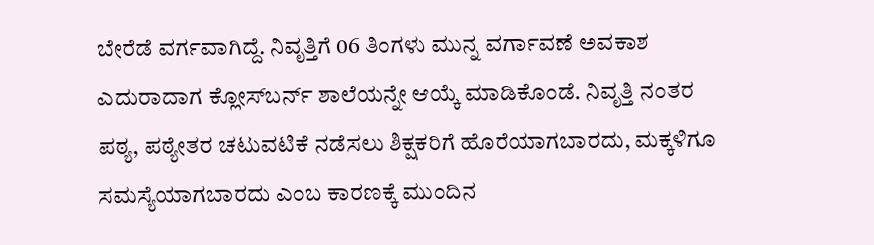ಬೇರೆಡೆ ವರ್ಗವಾಗಿದ್ದೆ. ನಿವೃತ್ತಿಗೆ 06 ತಿಂಗಳು ಮುನ್ನ ವರ್ಗಾವಣೆ ಅವಕಾಶ ಎದುರಾದಾಗ ಕ್ಲೋಸ್‌ಬರ್ನ್‌ ಶಾಲೆಯನ್ನೇ ಆಯ್ಕೆ ಮಾಡಿಕೊಂಡೆ. ನಿವೃತ್ತಿ ನಂತರ ಪಠ್ಯ, ಪಠ್ಯೇತರ ಚಟುವಟಿಕೆ ನಡೆಸಲು ಶಿಕ್ಷಕರಿಗೆ ಹೊರೆಯಾಗಬಾರದು, ಮಕ್ಕಳಿಗೂ ಸಮಸ್ಯೆಯಾಗಬಾರದು ಎಂಬ ಕಾರಣಕ್ಕೆ ಮುಂದಿನ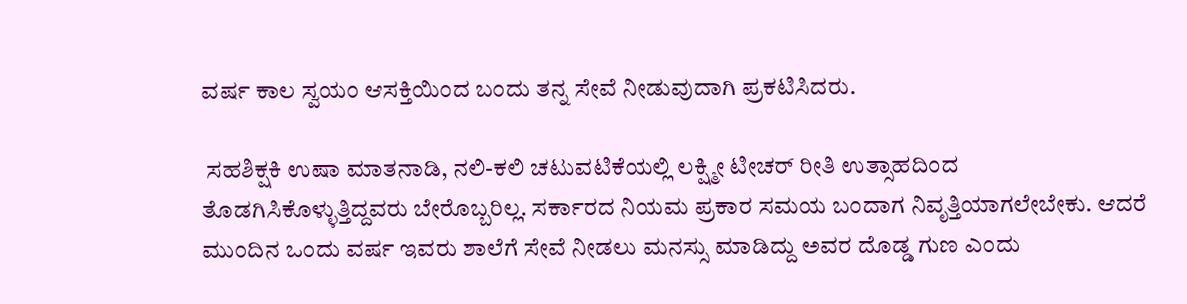ವರ್ಷ ಕಾಲ ಸ್ವಯಂ ಆಸಕ್ತಿಯಿಂದ ಬಂದು ತನ್ನ ಸೇವೆ ನೀಡುವುದಾಗಿ ಪ್ರಕಟಿಸಿದರು.

 ಸಹಶಿಕ್ಷಕಿ ಉಷಾ ಮಾತನಾಡಿ, ನಲಿ-ಕಲಿ ಚಟುವಟಿಕೆಯಲ್ಲಿ ಲಕ್ಷ್ಮೀ ಟೀಚರ್‌ ರೀತಿ ಉತ್ಸಾಹದಿಂದ ತೊಡಗಿಸಿಕೊಳ್ಳುತ್ತಿದ್ದವರು ಬೇರೊಬ್ಬರಿಲ್ಲ. ಸರ್ಕಾರದ ನಿಯಮ ಪ್ರಕಾರ ಸಮಯ ಬಂದಾಗ ನಿವೃತ್ತಿಯಾಗಲೇಬೇಕು. ಆದರೆ ಮುಂದಿನ ಒಂದು ವರ್ಷ ಇವರು ಶಾಲೆಗೆ ಸೇವೆ ನೀಡಲು ಮನಸ್ಸು ಮಾಡಿದ್ದು ಅವರ ದೊಡ್ಡ ಗುಣ ಎಂದು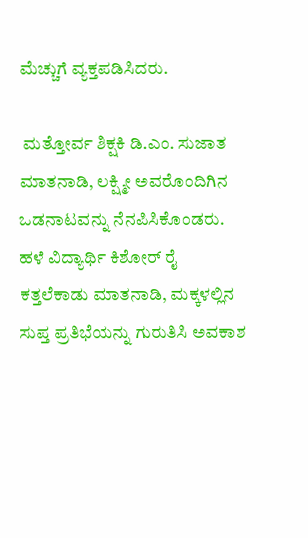ಮೆಚ್ಚುಗೆ ವ್ಯಕ್ತಪಡಿಸಿದರು.

 ಮತ್ತೋರ್ವ ಶಿಕ್ಷಕಿ ಡಿ.ಎಂ. ಸುಜಾತ ಮಾತನಾಡಿ, ಲಕ್ಷ್ಮೀ ಅವರೊಂದಿಗಿನ ಒಡನಾಟವನ್ನು ನೆನಪಿಸಿಕೊಂಡರು. ಹಳೆ ವಿದ್ಯಾರ್ಥಿ ಕಿಶೋರ್‌ ರೈ ಕತ್ತಲೆಕಾಡು ಮಾತನಾಡಿ, ಮಕ್ಕಳಲ್ಲಿನ ಸುಪ್ತ ಪ್ರತಿಭೆಯನ್ನು ಗುರುತಿಸಿ ಅವಕಾಶ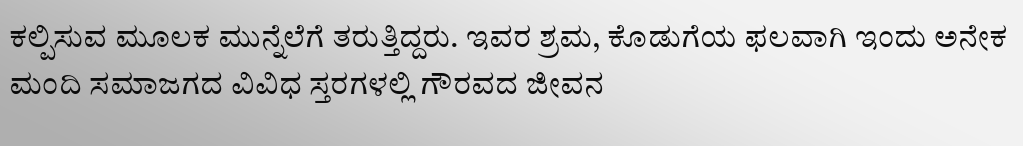ಕಲ್ಪಿಸುವ ಮೂಲಕ ಮುನ್ನೆಲೆಗೆ ತರುತ್ತಿದ್ದರು. ಇವರ ಶ್ರಮ, ಕೊಡುಗೆಯ ಫಲವಾಗಿ ಇಂದು ಅನೇಕ ಮಂದಿ ಸಮಾಜಗದ ವಿವಿಧ ಸ್ತರಗಳಲ್ಲಿ ಗೌರವದ ಜೀವನ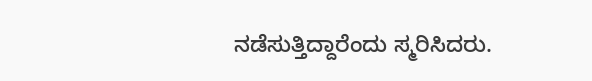ನಡೆಸುತ್ತಿದ್ದಾರೆಂದು ಸ್ಮರಿಸಿದರು.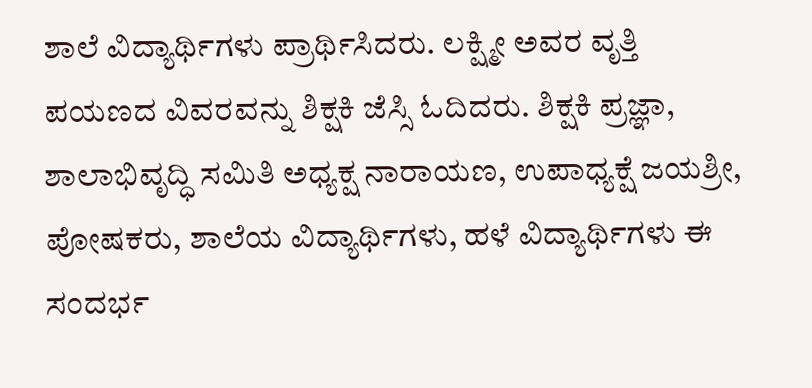ಶಾಲೆ ವಿದ್ಯಾರ್ಥಿಗಳು ಪ್ರಾರ್ಥಿಸಿದರು. ಲಕ್ಷ್ಮೀ ಅವರ ವೃತ್ತಿ ಪಯಣದ ವಿವರವನ್ನು ಶಿಕ್ಷಕಿ ಜೆಸ್ಸಿ ಓದಿದರು. ಶಿಕ್ಷಕಿ ಪ್ರಜ್ಞಾ, ಶಾಲಾಭಿವೃದ್ಧಿ ಸಮಿತಿ ಅಧ್ಯಕ್ಷ ನಾರಾಯಣ, ಉಪಾಧ್ಯಕ್ಷೆ ಜಯಶ್ರೀ, ಪೋಷಕರು, ಶಾಲೆಯ ವಿದ್ಯಾರ್ಥಿಗಳು, ಹಳೆ ವಿದ್ಯಾರ್ಥಿಗಳು ಈ ಸಂದರ್ಭ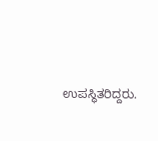ಉಪಸ್ಥಿತರಿದ್ದರು.